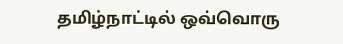தமிழ்நாட்டில் ஒவ்வொரு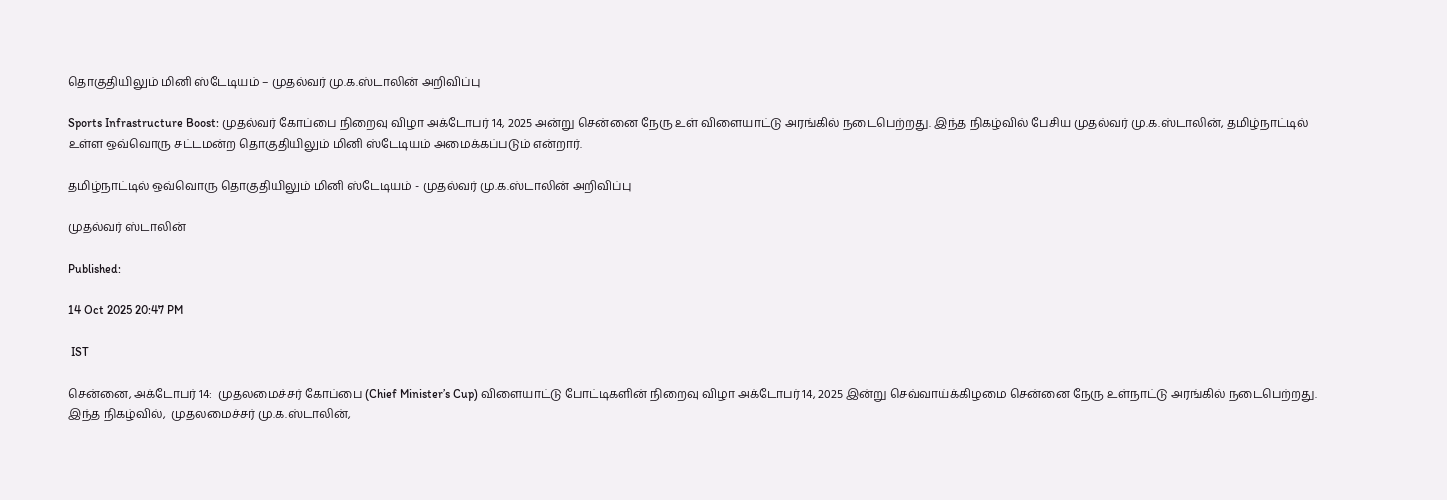தொகுதியிலும் மினி ஸ்டேடியம் – முதல்வர் மு.க.ஸ்டாலின் அறிவிப்பு

Sports Infrastructure Boost: முதல்வர் கோப்பை நிறைவு விழா அக்டோபர் 14, 2025 அன்று சென்னை நேரு உள் விளையாட்டு அரங்கில் நடைபெற்றது. இந்த நிகழ்வில் பேசிய முதல்வர் மு.க.ஸ்டாலின், தமிழ்நாட்டில் உள்ள ஒவ்வொரு சட்டமன்ற தொகுதியிலும் மினி ஸ்டேடியம் அமைக்கப்படும் என்றார்.

தமிழ்நாட்டில் ஒவ்வொரு தொகுதியிலும் மினி ஸ்டேடியம் - முதல்வர் மு.க.ஸ்டாலின் அறிவிப்பு

முதல்வர் ஸ்டாலின்

Published:

14 Oct 2025 20:47 PM

 IST

சென்னை, அக்டோபர் 14:  முதலமைச்சர் கோப்பை (Chief Minister’s Cup) விளையாட்டு போட்டிகளின் நிறைவு விழா அக்டோபர் 14, 2025 இன்று செவ்வாய்க்கிழமை சென்னை நேரு உள்நாட்டு அரங்கில் நடைபெற்றது. இந்த நிகழ்வில்,  முதலமைச்சர் மு.க.ஸ்டாலின்,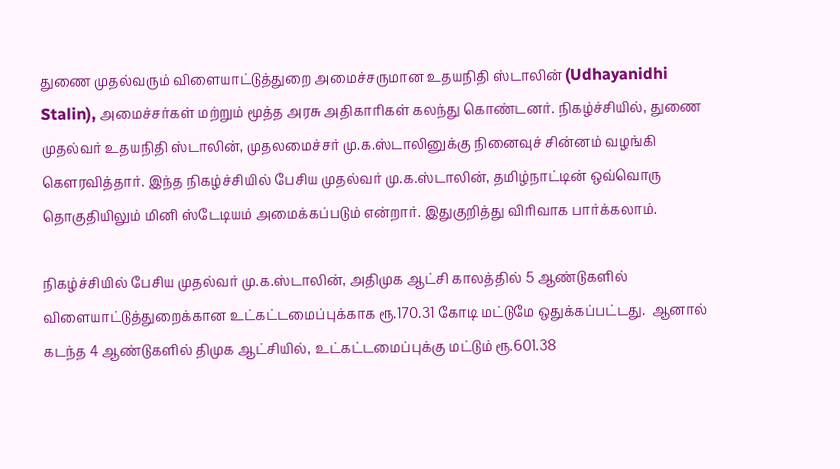துணை முதல்வரும் விளையாட்டுத்துறை அமைச்சருமான உதயநிதி ஸ்டாலின் (Udhayanidhi Stalin), அமைச்சர்கள் மற்றும் மூத்த அரசு அதிகாரிகள் கலந்து கொண்டனர். நிகழ்ச்சியில், துணை முதல்வர் உதயநிதி ஸ்டாலின், முதலமைச்சர் மு.க.ஸ்டாலினுக்கு நினைவுச் சின்னம் வழங்கி கௌரவித்தார். இந்த நிகழ்ச்சியில் பேசிய முதல்வர் மு.க.ஸ்டாலின், தமிழ்நாட்டின் ஒவ்வொரு தொகுதியிலும் மினி ஸ்டேடியம் அமைக்கப்படும் என்றார். இதுகுறித்து விரிவாக பார்க்கலாம்.

நிகழ்ச்சியில் பேசிய முதல்வர் மு.க.ஸ்டாலின், அதிமுக ஆட்சி காலத்தில் 5 ஆண்டுகளில்  விளையாட்டுத்துறைக்கான உட்கட்டமைப்புக்காக ரூ.170.31 கோடி மட்டுமே ஒதுக்கப்பட்டது.  ஆனால் கடந்த 4 ஆண்டுகளில் திமுக ஆட்சியில், உட்கட்டமைப்புக்கு மட்டும் ரூ.601.38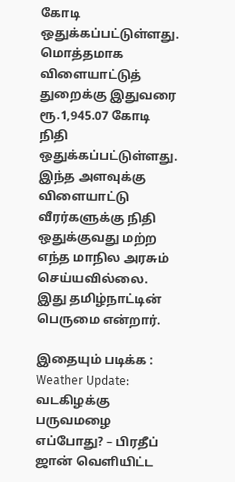கோடி ஒதுக்கப்பட்டுள்ளது. மொத்தமாக விளையாட்டுத் துறைக்கு இதுவரை ரூ.1,945.07 கோடி நிதி ஒதுக்கப்பட்டுள்ளது. இந்த அளவுக்கு விளையாட்டு வீரர்களுக்கு நிதி ஒதுக்குவது மற்ற எந்த மாநில அரசும் செய்யவில்லை. இது தமிழ்நாட்டின் பெருமை என்றார்.

இதையும் படிக்க : Weather Update: வடகிழக்கு பருவமழை எப்போது? – பிரதீப் ஜான் வெளியிட்ட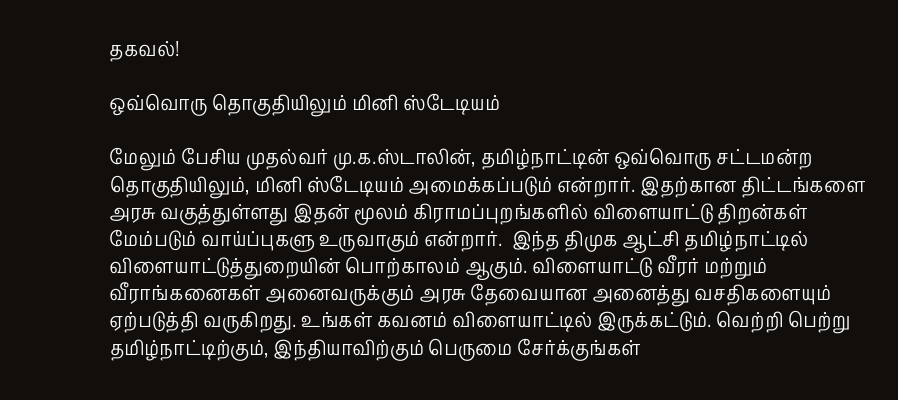தகவல்!

ஒவ்வொரு தொகுதியிலும் மினி ஸ்டேடியம்

மேலும் பேசிய முதல்வர் மு.க.ஸ்டாலின், தமிழ்நாட்டின் ஒவ்வொரு சட்டமன்ற தொகுதியிலும், மினி ஸ்டேடியம் அமைக்கப்படும் என்றார். இதற்கான திட்டங்களை அரசு வகுத்துள்ளது இதன் மூலம் கிராமப்புறங்களில் விளையாட்டு திறன்கள் மேம்படும் வாய்ப்புகளு உருவாகும் என்றார்.  இந்த திமுக ஆட்சி தமிழ்நாட்டில் விளையாட்டுத்துறையின் பொற்காலம் ஆகும். விளையாட்டு வீரர் மற்றும் வீராங்கனைகள் அனைவருக்கும் அரசு தேவையான அனைத்து வசதிகளையும் ஏற்படுத்தி வருகிறது. உங்கள் கவனம் விளையாட்டில் இருக்கட்டும். வெற்றி பெற்று தமிழ்நாட்டிற்கும், இந்தியாவிற்கும் பெருமை சேர்க்குங்கள்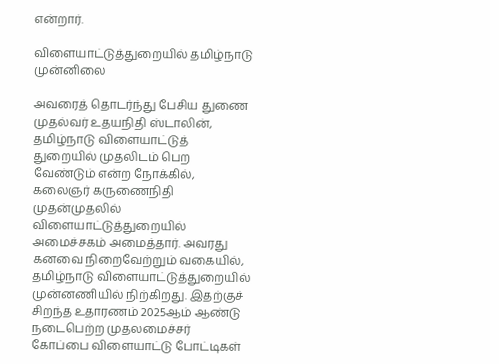என்றார்.

விளையாட்டுத்துறையில் தமிழ்நாடு முன்னிலை

அவரைத் தொடர்ந்து பேசிய துணை முதல்வர் உதயநிதி ஸ்டாலின், தமிழ்நாடு விளையாட்டுத் துறையில் முதலிடம் பெற வேண்டும் என்ற நோக்கில், கலைஞர் கருணைநிதி முதன்முதலில் விளையாட்டுத்துறையில் அமைச்சகம் அமைத்தார். அவரது கனவை நிறைவேற்றும் வகையில், தமிழ்நாடு விளையாட்டுத்துறையில் முன்னணியில் நிற்கிறது. இதற்குச் சிறந்த உதாரணம் 2025ஆம் ஆண்டு நடைபெற்ற முதலமைச்சர் கோப்பை விளையாட்டு போட்டிகள்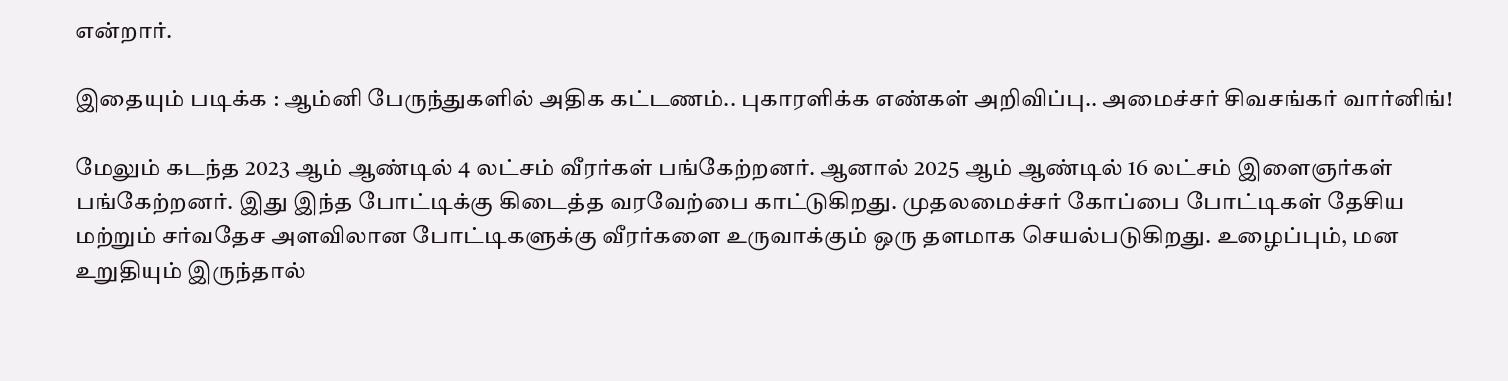என்றார்.

இதையும் படிக்க : ஆம்னி பேருந்துகளில் அதிக கட்டணம்.. புகாரளிக்க எண்கள் அறிவிப்பு.. அமைச்சர் சிவசங்கர் வார்னிங்!

மேலும் கடந்த 2023 ஆம் ஆண்டில் 4 லட்சம் வீரர்கள் பங்கேற்றனர். ஆனால் 2025 ஆம் ஆண்டில் 16 லட்சம் இளைஞர்கள் பங்கேற்றனர். இது இந்த போட்டிக்கு கிடைத்த வரவேற்பை காட்டுகிறது. முதலமைச்சர் கோப்பை போட்டிகள் தேசிய மற்றும் சர்வதேச அளவிலான போட்டிகளுக்கு வீரர்களை உருவாக்கும் ஒரு தளமாக செயல்படுகிறது. உழைப்பும், மன உறுதியும் இருந்தால்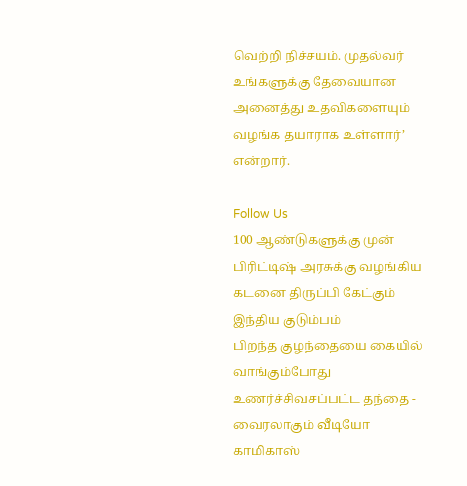வெற்றி நிச்சயம். முதல்வர் உங்களுக்கு தேவையான அனைத்து உதவிகளையும் வழங்க தயாராக உள்ளார்’ என்றார்.

Follow Us
100 ஆண்டுகளுக்கு முன் பிரிட்டிஷ் அரசுக்கு வழங்கிய கடனை திருப்பி கேட்கும் இந்திய குடும்பம்
பிறந்த குழந்தையை கையில் வாங்கும்போது உணர்ச்சிவசப்பட்ட தந்தை - வைரலாகும் வீடியோ
காமிகாஸ்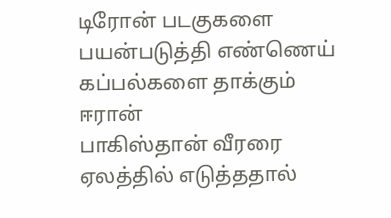டிரோன் படகுகளை பயன்படுத்தி எண்ணெய் கப்பல்களை தாக்கும் ஈரான்
பாகிஸ்தான் வீரரை ஏலத்தில் எடுத்ததால்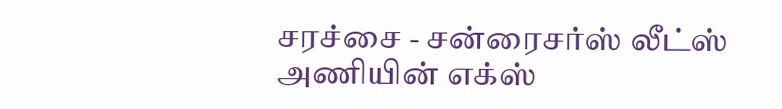சரச்சை - சன்ரைசர்ஸ் லீட்ஸ் அணியின் எக்ஸ்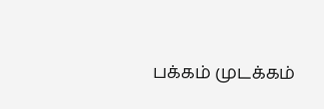பக்கம் முடக்கம்